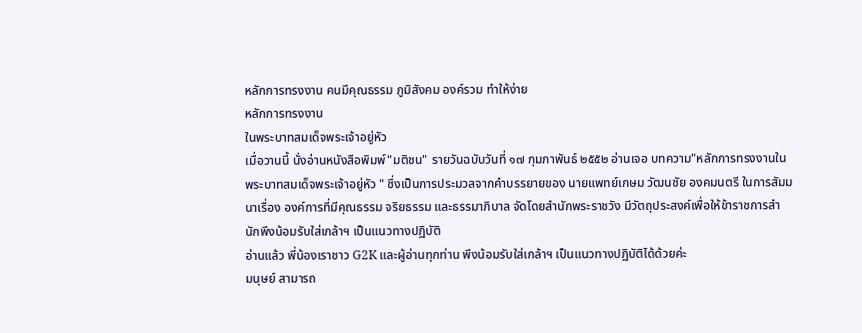หลักการทรงงาน คนมีคุณธรรม ภูมิสังคม องค์รวม ทำให้ง่าย
หลักการทรงงาน
ในพระบาทสมเด็จพระเจ้าอยู่หัว
เมื่อวานนี้ นั่งอ่านหนังสือพิมพ์"มติชน" รายวันฉบับวันที่ ๑๗ กุมภาพันธ์ ๒๕๕๒ อ่านเจอ บทความ"หลักการทรงงานในพระบาทสมเด็จพระเจ้าอยู่หัว " ซึ่งเป็นการประมวลจากคำบรรยายของ นายแพทย์เกษม วัฒนชัย องคมนตรี ในการสัมมนาเรื่อง องค์การที่มีคุณธรรม จริยธรรม และธรรมาภิบาล จัดโดยสำนักพระราชวัง มีวัตถุประสงค์เพื่อให้ข้าราชการสำนักพึงน้อมรับใส่เกล้าฯ เป็นแนวทางปฏิบัติ
อ่านแล้ว พี่น้องเราชาว G2K และผู้อ่านทุกท่าน พึงน้อมรับใส่เกล้าฯ เป็นแนวทางปฏิบัติได้ด้วยค่ะ
มนุษย์ สามารถ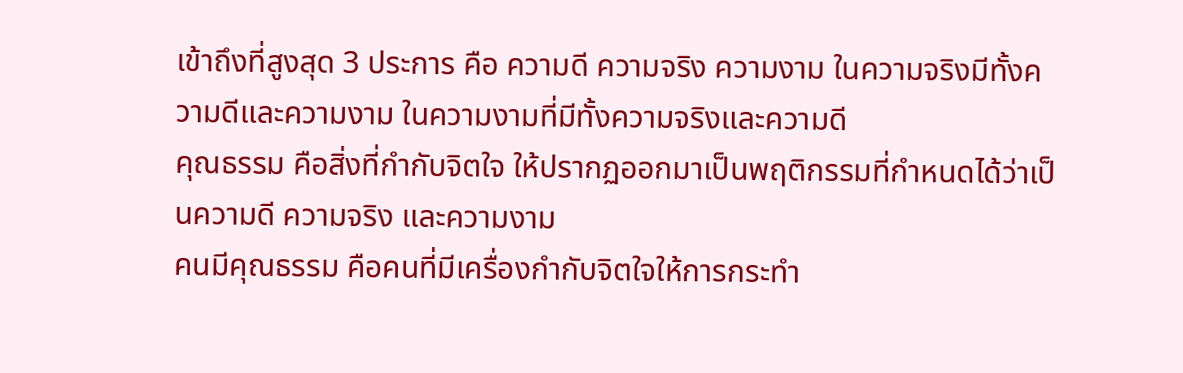เข้าถึงที่สูงสุด 3 ประการ คือ ความดี ความจริง ความงาม ในความจริงมีทั้งความดีและความงาม ในความงามที่มีทั้งความจริงและความดี
คุณธรรม คือสิ่งที่กำกับจิตใจ ให้ปรากฏออกมาเป็นพฤติกรรมที่กำหนดได้ว่าเป็นความดี ความจริง และความงาม
คนมีคุณธรรม คือคนที่มีเครื่องกำกับจิตใจให้การกระทำ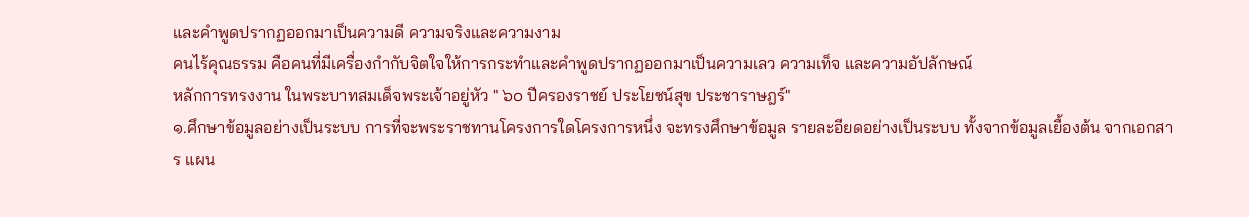และคำพูดปรากฏออกมาเป็นความดี ความจริงและความงาม
คนไร้คุณธรรม คือคนที่มีเครื่องกำกับจิตใจให้การกระทำและคำพูดปรากฏออกมาเป็นความเลว ความเท็จ และความอัปลักษณ์
หลักการทรงงาน ในพระบาทสมเด็จพระเจ้าอยู่หัว " ๖๐ ปีครองราชย์ ประโยชน์สุข ประชาราษฎร์"
๑.ศึกษาข้อมูลอย่างเป็นระบบ การที่จะพระราชทานโครงการใดโครงการหนึ่ง จะทรงศึกษาข้อมูล รายละอียดอย่างเป็นระบบ ทั้งจากข้อมูลเยื้องต้น จากเอกสาร แผน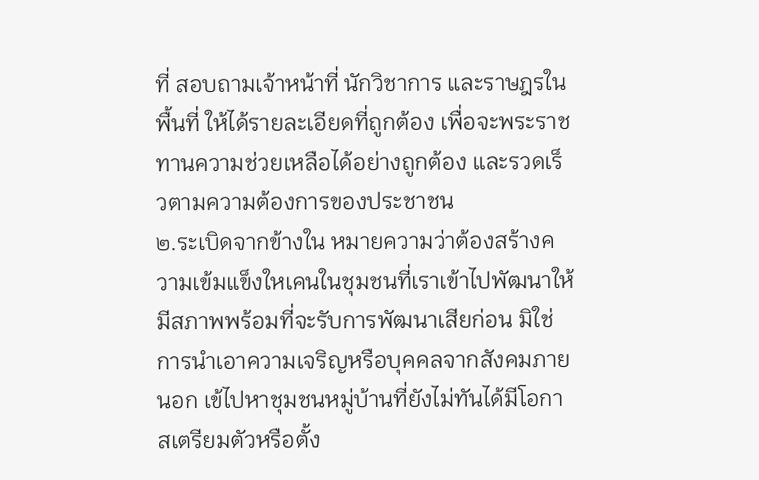ที่ สอบถามเจ้าหน้าที่ นักวิชาการ และราษฎรในพื้นที่ ให้ได้รายละเอียดที่ถูกต้อง เพื่อจะพระราชทานความช่วยเหลือได้อย่างถูกต้อง และรวดเร็วตามความต้องการของประชาชน
๒.ระเบิดจากข้างใน หมายความว่าต้องสร้างความเข้มแข็งใหเคนในชุมชนที่เราเข้าไปพัฒนาให้มีสภาพพร้อมที่จะรับการพัฒนาเสียก่อน มิใช่การนำเอาความเจริญหรือบุคคลจากสังคมภายนอก เข้ไปหาชุมชนหมู่บ้านที่ยังไม่ทันได้มีโอกาสเตรียมตัวหรือตั้ง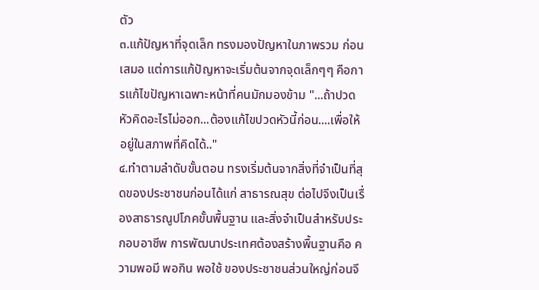ตัว
๓.แก้ปัญหาที่จุดเล็ก ทรงมองปัญหาในภาพรวม ก่อนเสมอ แต่การแก้ปัญหาจะเริ่มต้นจากจุดเล็กๆๆ คือการแก้ไขปัญหาเฉพาะหน้าที่คนมักมองข้าม "...ถ้าปวดหัวคิดอะไรไม่ออก...ต้องแก้ไขปวดหัวนี้ก่อน....เพื่อให้อยู่ในสภาพที่คิดได้.."
๔.ทำตามลำดับขั้นตอน ทรงเริ่มต้นจากสิ่งที่จำเป็นที่สุดของประชาชนก่อนได้แก่ สาธารณสุข ต่อไปจึงเป็นเรื่องสาธารณูปโภคขั้นพื้นฐาน และสิ่งจำเป็นสำหรับประกอบอาชีพ การพัฒนาประเทศต้องสร้างพื้นฐานคือ ความพอมี พอกิน พอใช้ ของประชาชนส่วนใหญ่ก่อนจึ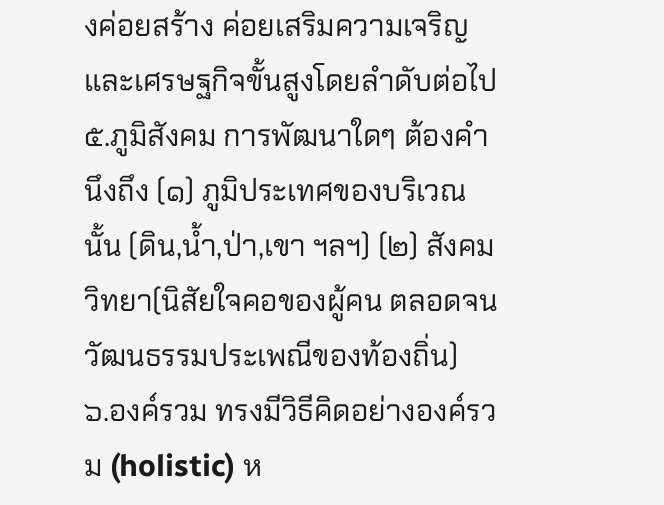งค่อยสร้าง ค่อยเสริมความเจริญ และเศรษฐกิจขั้นสูงโดยลำดับต่อไป
๕.ภูมิสังคม การพัฒนาใดๆ ต้องคำนึงถึง (๑) ภูมิประเทศของบริเวณนั้น (ดิน,น้ำ,ป่า,เขา ฯลฯ) (๒) สังคมวิทยา(นิสัยใจคอของผู้คน ตลอดจนวัฒนธรรมประเพณีของท้องถิ่น)
๖.องค์รวม ทรงมีวิธีคิดอย่างองค์รวม (holistic) ห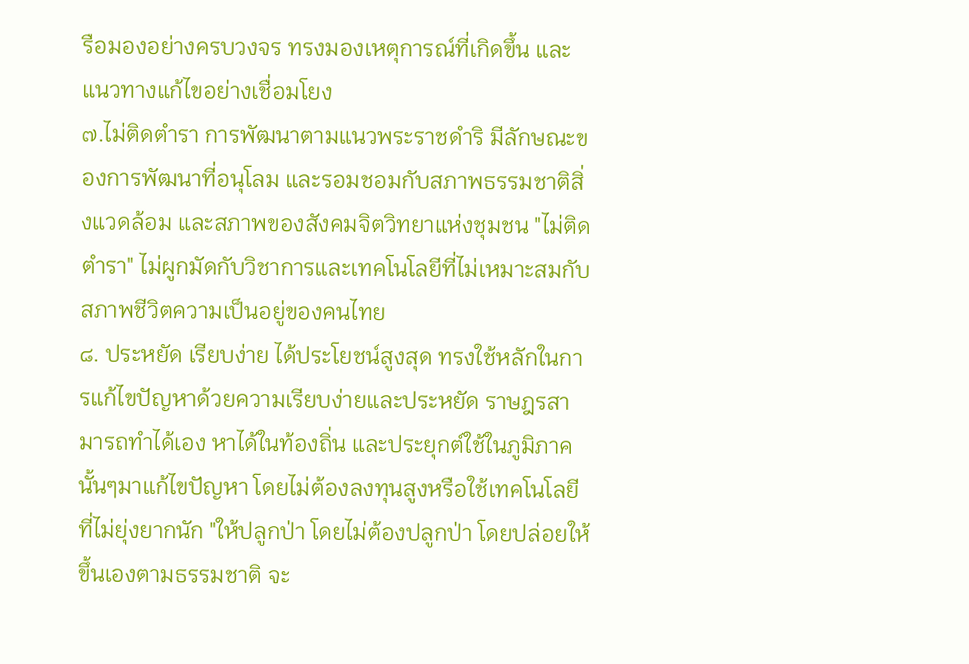รือมองอย่างครบวงจร ทรงมองเหตุการณ์ที่เกิดขึ้น และแนวทางแก้ไขอย่างเชื่อมโยง
๗.ไม่ติดตำรา การพัฒนาตามแนวพระราชดำริ มีลักษณะของการพัฒนาที่อนุโลม และรอมชอมกับสภาพธรรมชาติสิ่งแวดล้อม และสภาพของสังคมจิตวิทยาแห่งชุมชน "ไม่ติดตำรา" ไม่ผูกมัดกับวิชาการและเทคโนโลยีที่ไม่เหมาะสมกับสภาพชีวิตความเป็นอยู่ของคนไทย
๘. ประหยัด เรียบง่าย ได้ประโยชน์สูงสุด ทรงใช้หลักในการแก้ไขปัญหาด้วยความเรียบง่ายและประหยัด ราษฎรสามารถทำได้เอง หาได้ในท้องถิ่น และประยุกต์ใช้ในภูมิภาคนั้นๆมาแก้ไขปัญหา โดยไม่ต้องลงทุนสูงหรือใช้เทคโนโลยีที่ไม่ยุ่งยากนัก "ให้ปลูกป่า โดยไม่ต้องปลูกป่า โดยปล่อยให้ขึ้นเองตามธรรมชาติ จะ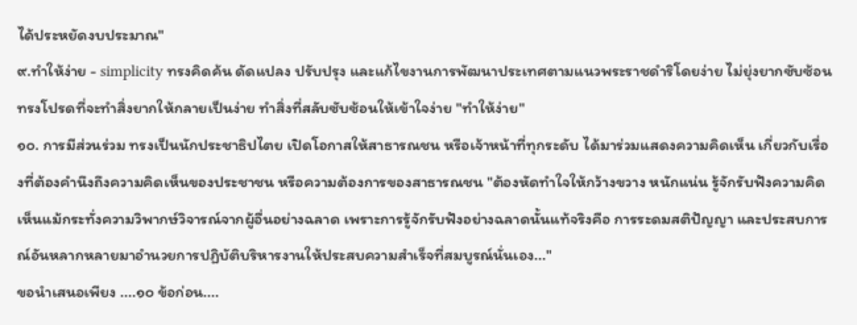ได้ประหยัดงบประมาณ"
๙.ทำให้ง่าย - simplicity ทรงคิดค้น ดัดแปลง ปรับปรุง และแก้ไขงานการพัฒนาประเทศตามแนวพระราชดำริโดยง่าย ไม่ยุ่งยากซับซ้อน ทรงโปรดที่จะทำสิ่งยากให้กลายเป็นง่าย ทำสิ่งที่สลับซับซ้อนให้เข้าใจง่าย "ทำให้ง่าย"
๑๐. การมีส่วนร่วม ทรงเป็นนักประชาธิปไตย เปิดโอกาสให้สาธารณชน หรือเจ้าหน้าที่ทุกระดับ ได้มาร่วมแสดงความคิดเห็น เกี่ยวกับเรื่องที่ต้องคำนึงถึงความคิดเห็นของประชาชน หรือความต้องการของสาธารณชน "ต้องหัดทำใจให้กว้างขวาง หนักแน่น รู้จักรับฟังความคิดเห็นแม้กระทั่งความวิพากษ์วิจารณ์จากผู้อื่นอย่างฉลาด เพราะการรู้จักรับฟังอย่างฉลาดนั้นแท้จริงคือ การระดมสติปัญญา และประสบการณ์อันหลากหลายมาอำนวยการปฏิบัติบริหารงานให้ประสบความสำเร็จที่สมบูรณ์นั่นเอง..."
ขอนำเสนอเพียง ....๑๐ ข้อก่อน....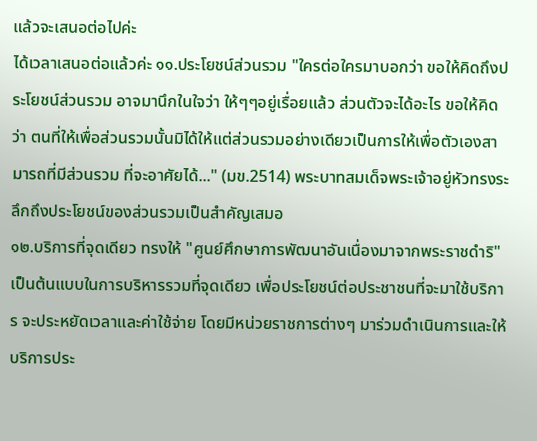แล้วจะเสนอต่อไปค่ะ
ได้เวลาเสนอต่อแล้วค่ะ ๑๑.ประโยชน์ส่วนรวม "ใครต่อใครมาบอกว่า ขอให้คิดถึงประโยชน์ส่วนรวม อาจมานึกในใจว่า ให้ๆๆอยู่เรื่อยแล้ว ส่วนตัวจะได้อะไร ขอให้คิดว่า ตนที่ให้เพื่อส่วนรวมนั้นมิได้ให้แต่ส่วนรวมอย่างเดียวเป็นการให้เพื่อตัวเองสามารถที่มีส่วนรวม ที่จะอาศัยได้..." (มข.2514) พระบาทสมเด็จพระเจ้าอยู่หัวทรงระลึกถึงประโยชน์ของส่วนรวมเป็นสำคัญเสมอ
๑๒.บริการที่จุดเดียว ทรงให้ "ศูนย์ศึกษาการพัฒนาอันเนื่องมาจากพระราชดำริ"เป็นต้นแบบในการบริหารรวมที่จุดเดียว เพื่อประโยชน์ต่อประชาชนที่จะมาใช้บริการ จะประหยัดเวลาและค่าใช้จ่าย โดยมีหน่วยราชการต่างๆ มาร่วมดำเนินการและให้บริการประ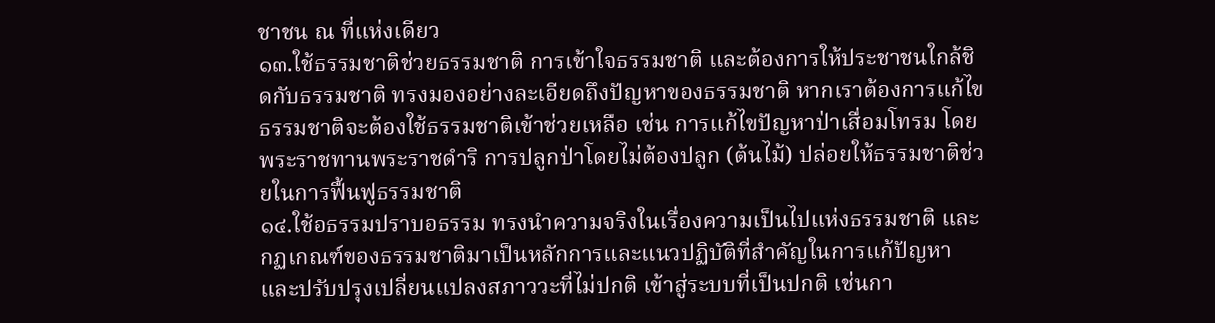ชาชน ณ ที่แห่งเดียว
๑๓.ใช้ธรรมชาติช่วยธรรมชาติ การเข้าใจธรรมชาติ และต้องการให้ประชาชนใกล้ชิดกับธรรมชาติ ทรงมองอย่างละเอียดถึงปัญหาของธรรมชาติ หากเราต้องการแก้ไขธรรมชาติจะต้องใช้ธรรมชาติเข้าช่วยเหลือ เช่น การแก้ไขปัญหาป่าเสื่อมโทรม โดยพระราชทานพระราชดำริ การปลูกป่าโดยไม่ต้องปลูก (ต้นไม้) ปล่อยให้ธรรมชาติช่วยในการฟื้นฟูธรรมชาติ
๑๔.ใช้อธรรมปราบอธรรม ทรงนำความจริงในเรื่องความเป็นไปแห่งธรรมชาติ และกฏเกณฑ์ของธรรมชาติมาเป็นหลักการและแนวปฏิบัติที่สำคัญในการแก้ปัญหาและปรับปรุงเปลี่ยนแปลงสภาววะที่ไม่ปกติ เข้าสู่ระบบที่เป็นปกติ เช่นกา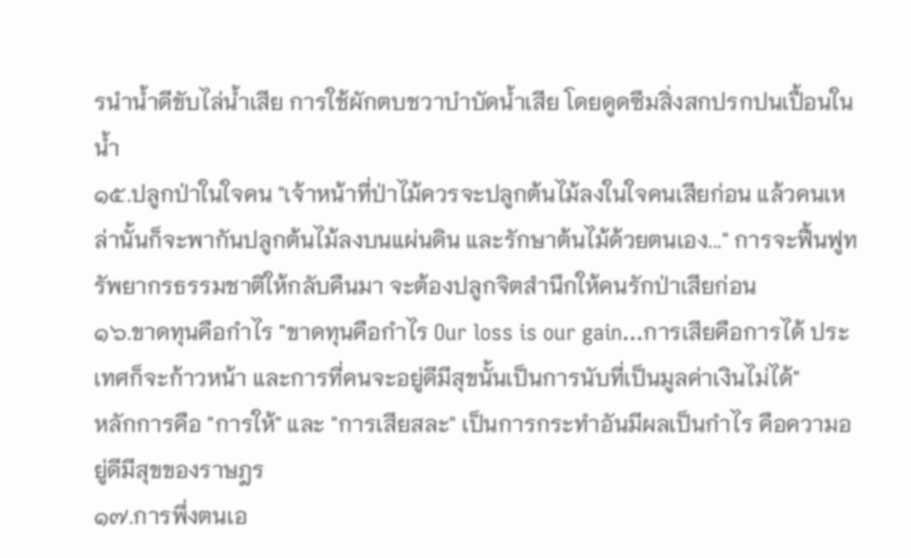รนำน้ำดีขับไล่น้ำเสีย การใช้ผักตบชวาบำบัดน้ำเสีย โดยดูดซึมสิ่งสกปรกปนเปื้อนในน้ำ
๑๕.ปลูกป่าในใจคน "เจ้าหน้าที่ป่าไม้ควรจะปลูกต้นไม้ลงในใจคนเสียก่อน แล้วคนเหล่านั้นก็จะพากันปลูกต้นไม้ลงบนแผ่นดิน และรักษาต้นไม้ด้วยตนเอง..." การจะฟื้นฟูทรัพยากรธรรมชาติให้กลับคืนมา จะต้องปลูกจิตสำนึกให้คนรักป่าเสียก่อน
๑๖.ขาดทุนคือกำไร "ขาดทุนคือกำไร Our loss is our gain...การเสียคือการได้ ประเทศก็จะก้าวหน้า และการที่คนจะอยู่ดีมีสุขนั้นเป็นการนับที่เป็นมูลค่าเงินไม่ได้"
หลักการคือ "การให้" และ "การเสียสละ" เป็นการกระทำอันมีผลเป็นกำไร คือความอยู่ดีมีสุขของราษฎร
๑๗.การพึ่งตนเอ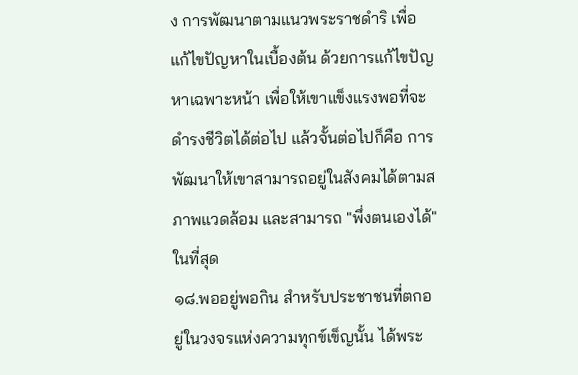ง การพัฒนาตามแนวพระราชดำริ เพื่อแก้ไขปัญหาในเบื้องต้น ด้วยการแก้ไขปัญหาเฉพาะหน้า เพื่อให้เขาแข็งแรงพอที่จะดำรงชีวิตได้ต่อไป แล้วจั้นต่อไปก็คือ การพัฒนาให้เขาสามารถอยู่ในสังคมได้ตามสภาพแวดล้อม และสามารถ "พึ่งตนเองได้" ในที่สุด
๑๘.พออยู่พอกิน สำหรับประชาชนที่ตกอยู่ในวงจรแห่งความทุกข์เข็ญนั้น ได้พระ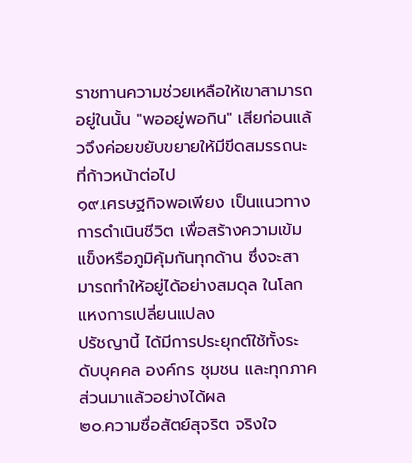ราชทานความช่วยเหลือให้เขาสามารถอยู่ในนั้น "พออยู่พอกิน" เสียก่อนแล้วจึงค่อยขยับขยายให้มีขีดสมรรถนะที่ก้าวหน้าต่อไป
๑๙.เศรษฐกิจพอเพียง เป็นแนวทางการดำเนินชีวิต เพื่อสร้างความเข้มแข็งหรือภูมิคุ้มกันทุกด้าน ซึ่งจะสามารถทำให้อยู่ได้อย่างสมดุล ในโลกแหงการเปลี่ยนแปลง
ปรัชญานี้ ได้มีการประยุกต์ใช้ทั้งระดับบุคคล องค์กร ชุมชน และทุกภาคส่วนมาแล้วอย่างได้ผล
๒๐.ความซื่อสัตย์สุจริต จริงใจ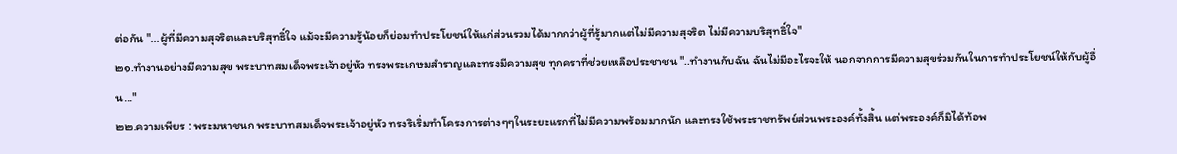ต่อกัน "...ผู้ที่มีความสุจริตและบริสุทธิ์ใจ แม้จะมีความรู้น้อยก็ย่อมทำประโยชน์ให้แก่ส่วนรวมได้มากกว่าผู้ที่รู้มากแต่ไม่มีความสุจริต ไม่มีความบริสุทธิ์ใจ"
๒๑.ทำงานอย่างมีความสุข พระบาทสมเด็จพระเจ้าอยู่หัว ทรงพระเกษมสำราญและทรงมีความสุข ทุกคราที่ช่วยเหลือประชาชน "..ทำงานกับฉัน ฉันไม่มีอะไรจะให้ นอกจากการมีความสุขร่วมกันในการทำประโยชน์ให้กับผู้อื่น..."
๒๒.ความเพียร : พระมหาชนก พระบาทสมเด็จพระเจ้าอยู่หัว ทรงริเริ่มทำโครงการต่างๆๆในระยะแรกที่ไม่มีความพร้อมมากนัก และทรงใช้พระราชทรัพย์ส่วนพระองค์ทั้งสิ้น แต่พระองค์ก็มิได้ท้อพ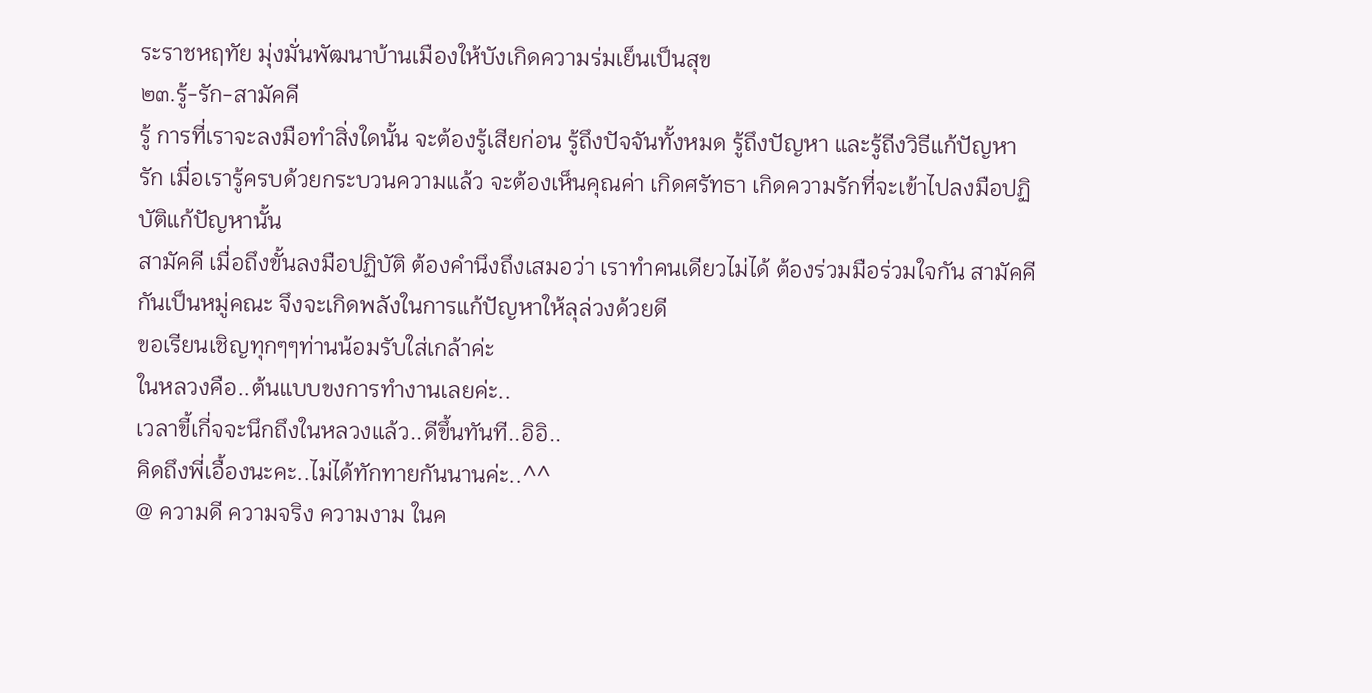ระราชหฤทัย มุ่งมั่นพัฒนาบ้านเมืองให้บังเกิดความร่มเย็นเป็นสุข
๒๓.รู้-รัก-สามัคคี
รู้ การที่เราจะลงมือทำสิ่งใดนั้น จะต้องรู้เสียก่อน รู้ถึงปัจจันทั้งหมด รู้ถึงปัญหา และรู้ถีงวิธีแก้ปัญหา
รัก เมื่อเรารู้ครบด้วยกระบวนความแล้ว จะต้องเห็นคุณค่า เกิดศรัทธา เกิดความรักที่จะเข้าไปลงมือปฏิบัติแก้ปัญหานั้น
สามัคคี เมื่อถึงขั้นลงมือปฏิบัติ ต้องคำนึงถึงเสมอว่า เราทำคนเดียวไม่ได้ ต้องร่วมมือร่วมใจกัน สามัคคีกันเป็นหมู่คณะ จึงจะเกิดพลังในการแก้ปัญหาให้ลุล่วงด้วยดี
ขอเรียนเชิญทุกๆๆท่านน้อมรับใส่เกล้าค่ะ
ในหลวงคือ..ต้นแบบขงการทำงานเลยค่ะ..
เวลาขี้เกี่จจะนึกถึงในหลวงแล้ว..ดีขึ้นทันที..อิอิ..
คิดถึงพี่เอื้องนะคะ..ไม่ได้ทักทายกันนานค่ะ..^^
@ ความดี ความจริง ความงาม ในค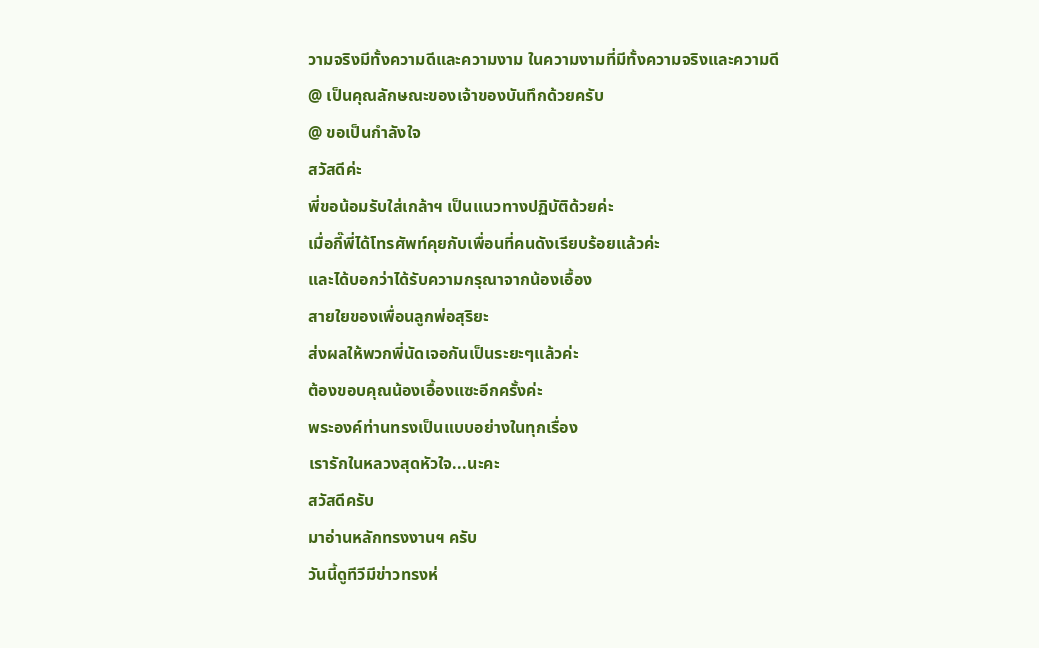วามจริงมีทั้งความดีและความงาม ในความงามที่มีทั้งความจริงและความดี
@ เป็นคุณลักษณะของเจ้าของบันทึกด้วยครับ
@ ขอเป็นกำลังใจ
สวัสดีค่ะ
พี่ขอน้อมรับใส่เกล้าฯ เป็นแนวทางปฏิบัติด้วยค่ะ
เมื่อกี๊พี่ได้โทรศัพท์คุยกับเพื่อนที่คนดังเรียบร้อยแล้วค่ะ
และได้บอกว่าได้รับความกรุณาจากน้องเอื้อง
สายใยของเพื่อนลูกพ่อสุริยะ
ส่งผลให้พวกพี่นัดเจอกันเป็นระยะๆแล้วค่ะ
ต้องขอบคุณน้องเอื้องแซะอีกครั้งค่ะ
พระองค์ท่านทรงเป็นแบบอย่างในทุกเรื่อง
เรารักในหลวงสุดหัวใจ...นะคะ
สวัสดีครับ
มาอ่านหลักทรงงานฯ ครับ
วันนี้ดูทีวีมีข่าวทรงห่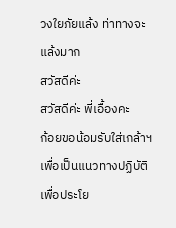วงใยภัยแล้ง ท่าทางจะแล้งมาก
สวัสดีค่ะ
สวัสดีค่ะ พี่เอื้องคะ
ก้อยขอน้อมรับใส่เกล้าฯ เพื่อเป็นแนวทางปฏิบัติเพื่อประโย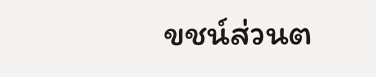ขชน์ส่วนต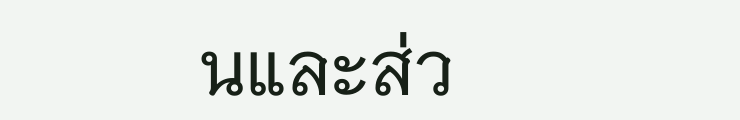นและส่ว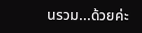นรวม...ด้วยค่ะ